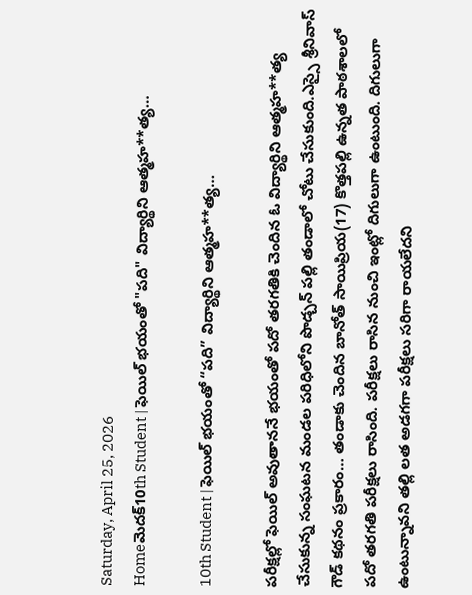Saturday, April 25, 2026
Homeమెదక్‌10th Student | ఫెయిల్ భయంతో "పది" విద్యార్థిని ఆత్మహ**త్య…

10th Student | ఫెయిల్ భయంతో “పది” విద్యార్థిని ఆత్మహ**త్య…

పరీక్షల్లో ఫెయిల్ అవుతాననే భయంతో పదో తరగతికి చెందిన ఓ విద్యార్థిని ఆత్మహ**త్య చేసుకున్న సంఘటన మండల పరిధిలోని పొడ్చన్ పల్లి తండాలో చోటు చేసుకుంది.ఎస్సై శ్రీనివాస్ గౌడ్ కథనం ప్రకారం… తండాకు చెందిన బానోత్ సాయిప్రియ(17) కొత్తపల్లి ఉన్నత పాఠశాలలో పదో తరగతి పరీక్షలు రాసింది. పరీక్షలు రాసిన నుంచి ఇంట్లో దిగులుగా ఉంటుంది. దిగులుగా ఉంటున్నావని తల్లి లత అడగగా పరీక్షలు సరిగా రాయలేదని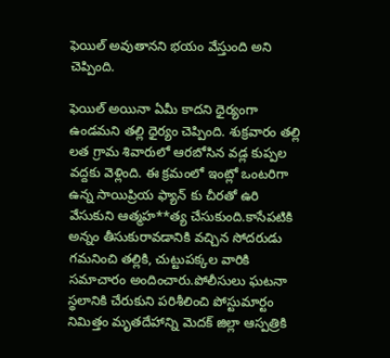ఫెయిల్ అవుతానని భయం వేస్తుంది అని చెప్పింది.

ఫెయిల్ అయినా ఏమీ కాదని ధైర్యంగా ఉండమని తల్లి ధైర్యం చెప్పింది. శుక్రవారం తల్లి లత గ్రామ శివారులో ఆరబోసిన వడ్ల కుప్పల వద్దకు వెళ్లింది. ఈ క్రమంలో ఇంట్లో ఒంటరిగా ఉన్న సాయిప్రియ ఫ్యాన్ కు చీరతో ఉరి వేసుకుని ఆత్మహ**త్య చేసుకుంది.కాసేపటికి అన్నం తీసుకురావడానికి వచ్చిన సోదరుడు గమనించి తల్లికి, చుట్టుపక్కల వారికి సమాచారం అందించారు.పోలీసులు ఘటనా స్థలానికి చేరుకుని పరిశీలించి పోస్టుమార్టం నిమిత్తం మృతదేహాన్ని మెదక్ జిల్లా ఆస్పత్రికి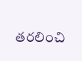తరలించి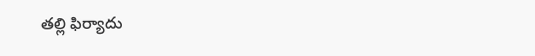తల్లి ఫిర్యాదు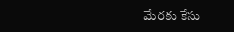మేరకు కేసు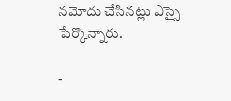నమోదు చేసినట్లు ఎస్సై పేర్కొన్నారు.

-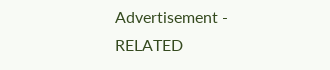Advertisement -
RELATED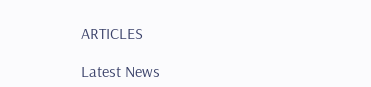ARTICLES

Latest News